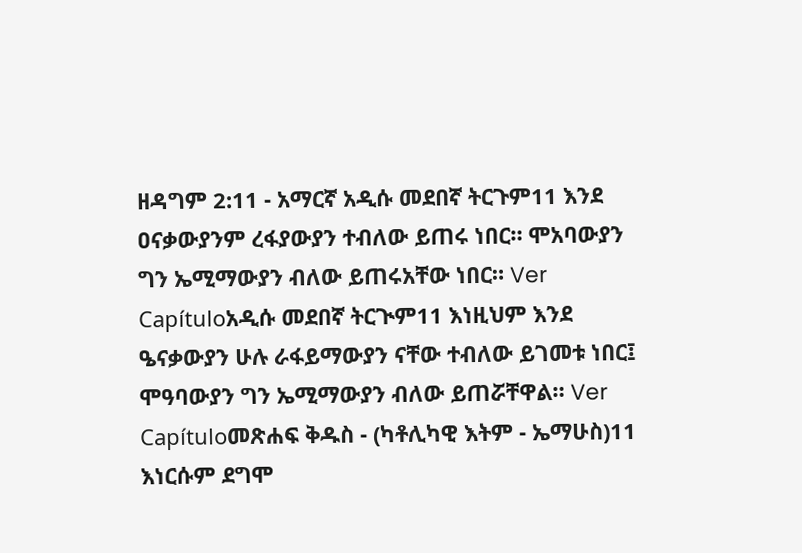ዘዳግም 2:11 - አማርኛ አዲሱ መደበኛ ትርጉም11 እንደ ዐናቃውያንም ረፋያውያን ተብለው ይጠሩ ነበር። ሞአባውያን ግን ኤሚማውያን ብለው ይጠሩአቸው ነበር። Ver Capítuloአዲሱ መደበኛ ትርጒም11 እነዚህም እንደ ዔናቃውያን ሁሉ ራፋይማውያን ናቸው ተብለው ይገመቱ ነበር፤ ሞዓባውያን ግን ኤሚማውያን ብለው ይጠሯቸዋል። Ver Capítuloመጽሐፍ ቅዱስ - (ካቶሊካዊ እትም - ኤማሁስ)11 እነርሱም ደግሞ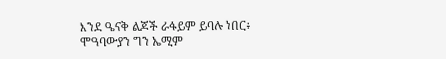እንደ ዔናቅ ልጆች ራፋይም ይባሉ ነበር፥ ሞዓባውያን ግን ኤሚም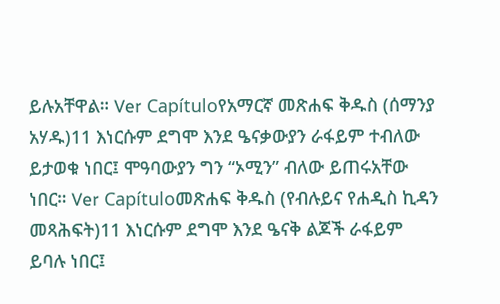ይሉአቸዋል። Ver Capítuloየአማርኛ መጽሐፍ ቅዱስ (ሰማንያ አሃዱ)11 እነርሱም ደግሞ እንደ ዔናቃውያን ራፋይም ተብለው ይታወቁ ነበር፤ ሞዓባውያን ግን “ኦሚን” ብለው ይጠሩአቸው ነበር። Ver Capítuloመጽሐፍ ቅዱስ (የብሉይና የሐዲስ ኪዳን መጻሕፍት)11 እነርሱም ደግሞ እንደ ዔናቅ ልጆች ራፋይም ይባሉ ነበር፤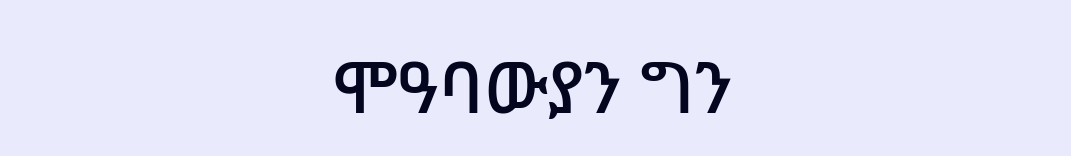ሞዓባውያን ግን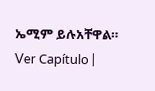ኤሚም ይሉአቸዋል። Ver Capítulo |